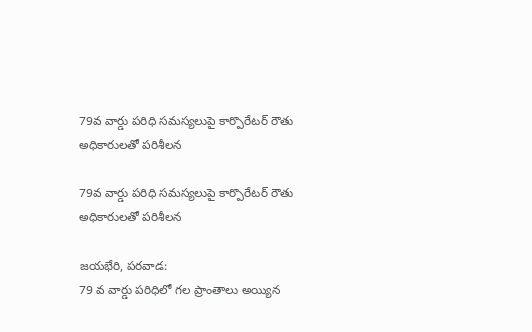79వ వార్డు పరిధి సమస్యలుపై కార్పొరేటర్ రౌతు అధికారులతో పరిశీలన

79వ వార్డు పరిధి సమస్యలుపై కార్పొరేటర్ రౌతు అధికారులతో పరిశీలన

జయభేరి, పరవాడ:
79 వ వార్డు పరిధిలో గల ప్రాంతాలు అయ్యిన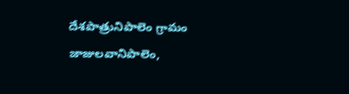దేశపాత్రునిపాలెం గ్రామం జాజులవానిపాలెం,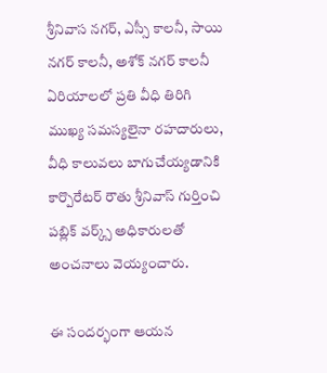శ్రీనివాస నగర్, ఎస్సీ కాలనీ, సాయి నగర్ కాలనీ, అశోక్ నగర్ కాలనీ ఏరియాలలో ప్రతి వీధి తిరిగి ముఖ్య సమస్యలైనా రహదారులు, వీధి కాలువలు బాగుచేయ్యడానికి కార్పొరేటర్ రౌతు శ్రీనివాస్ గుర్తించి పబ్లిక్ వర్క్స్ అధికారులతో అంచనాలు వెయ్యంచారు.

ఈ సందర్భంగా ఆయన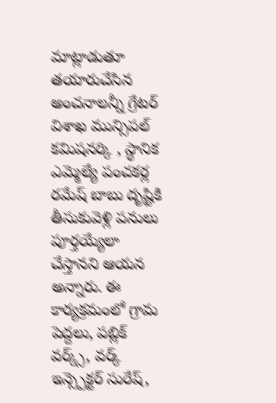మాట్లాడుతూ తయారుచేసిన అంచనాలన్నీ గ్రేటర్ విశాఖ మున్సిపల్ కమిషనర్కి , స్థానిక ఎమ్మెల్యే పంచకర్ల రమేష్ బాబు దృష్టికి తీసుకువెళ్లి పనులు పూర్తయ్యేలా చేస్తానని ఆయన అన్నారు. ఈ కార్యక్రమంలో గ్రామ పెద్దలు, పబ్లిక్ వర్క్స్, వర్క్ ఇన్స్పెక్టర్ సురేష్,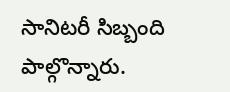సానిటరీ సిబ్బంది పాల్గొన్నారు.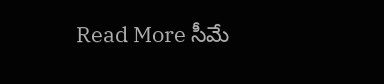Read More సీమే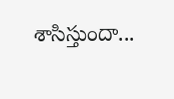శాసిస్తుందా...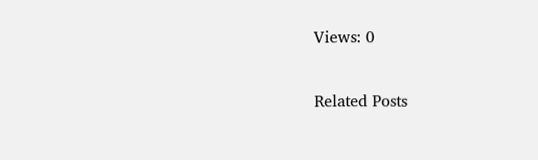Views: 0

Related Posts